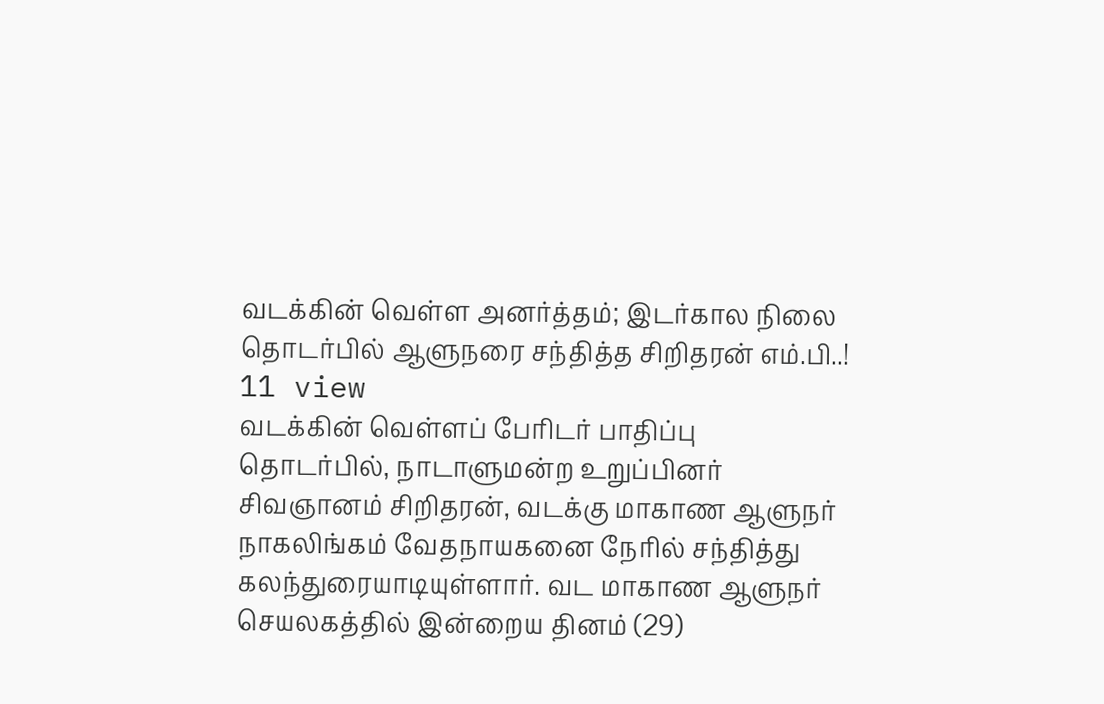வடக்கின் வெள்ள அனர்த்தம்; இடர்கால நிலை தொடர்பில் ஆளுநரை சந்தித்த சிறிதரன் எம்.பி..!
11 view
வடக்கின் வெள்ளப் பேரிடர் பாதிப்பு தொடர்பில், நாடாளுமன்ற உறுப்பினர் சிவஞானம் சிறிதரன், வடக்கு மாகாண ஆளுநர் நாகலிங்கம் வேதநாயகனை நேரில் சந்தித்து கலந்துரையாடியுள்ளார். வட மாகாண ஆளுநர் செயலகத்தில் இன்றைய தினம் (29)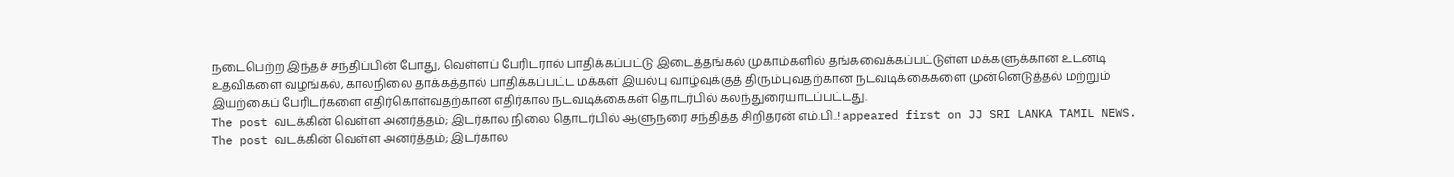நடைபெற்ற இந்தச் சந்திப்பின் போது, வெள்ளப் பேரிடரால் பாதிக்கப்பட்டு இடைத்தங்கல் முகாம்களில் தங்கவைக்கப்பட்டுள்ள மக்களுக்கான உடனடி உதவிகளை வழங்கல், காலநிலை தாக்கத்தால் பாதிக்கப்பட்ட மக்கள் இயல்பு வாழ்வுக்குத் திரும்புவதற்கான நடவடிக்கைகளை முன்னெடுத்தல் மற்றும் இயற்கைப் பேரிடர்களை எதிர்கொள்வதற்கான எதிர்கால நடவடிக்கைகள் தொடர்பில் கலந்துரையாடப்பட்டது.
The post வடக்கின் வெள்ள அனர்த்தம்; இடர்கால நிலை தொடர்பில் ஆளுநரை சந்தித்த சிறிதரன் எம்.பி..! appeared first on JJ SRI LANKA TAMIL NEWS.
The post வடக்கின் வெள்ள அனர்த்தம்; இடர்கால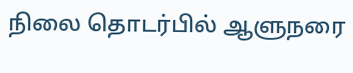நிலை தொடர்பில் ஆளுநரை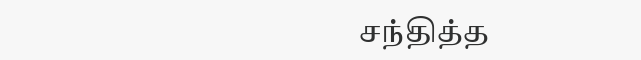சந்தித்த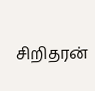சிறிதரன்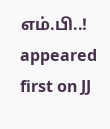எம்.பி..! appeared first on JJ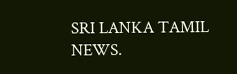SRI LANKA TAMIL NEWS.